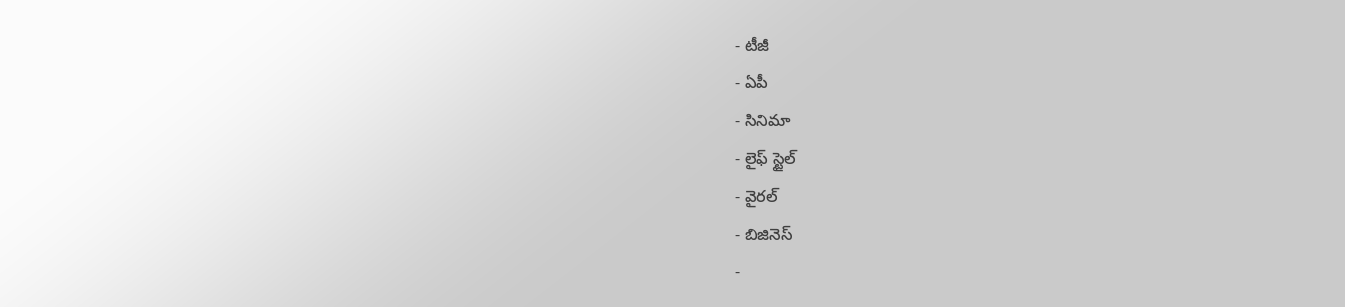- టీజీ
- ఏపీ
- సినిమా
- లైఫ్ స్టైల్
- వైరల్
- బిజినెస్
-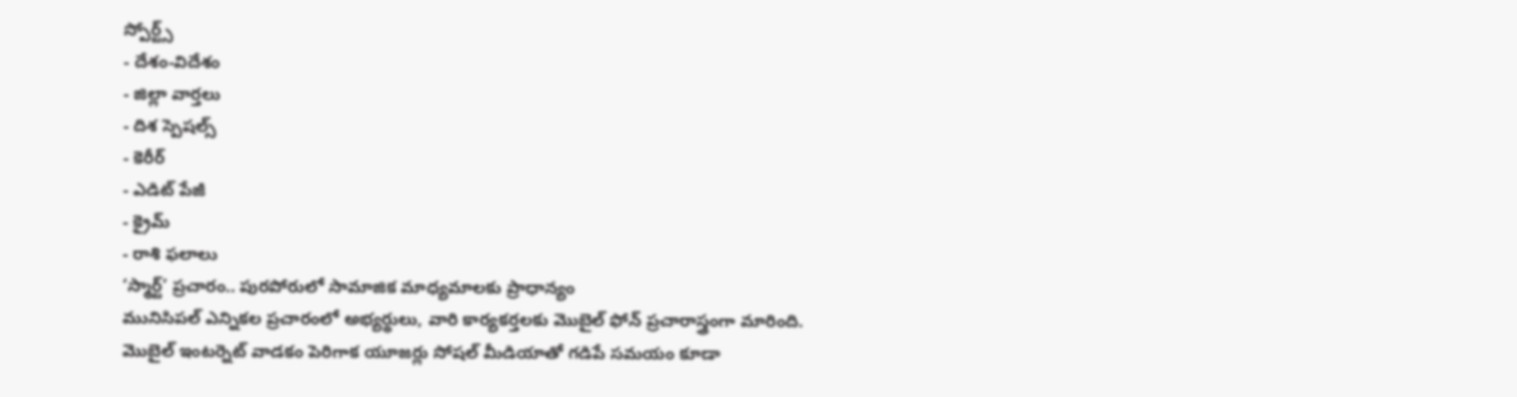స్పోర్ట్స్
- దేశం-విదేశం
- జిల్లా వార్తలు
- దిశ స్పెషల్స్
- కెరీర్
- ఎడిట్ పేజీ
- క్రైమ్
- రాశి ఫలాలు
‘స్మార్ట్’ ప్రచారం.. పురపోరులో సామాజిక మాధ్యమాలకు ప్రాధాన్యం
మునిసిపల్ ఎన్నికల ప్రచారంలో అభ్యర్థులు, వారి కార్యకర్తలకు మొబైల్ ఫోన్ ప్రచారాస్త్రంగా మారింది. మొబైల్ ఇంటర్నెట్ వాడకం పెరిగాక యూజర్లు సోషల్ మీడియాతో గడిపే సమయం కూడా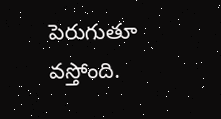పెరుగుతూ వస్తోంది.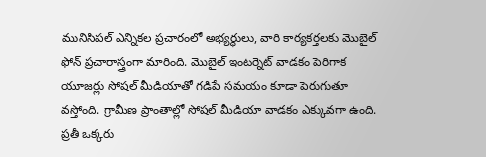మునిసిపల్ ఎన్నికల ప్రచారంలో అభ్యర్థులు, వారి కార్యకర్తలకు మొబైల్ ఫోన్ ప్రచారాస్త్రంగా మారింది. మొబైల్ ఇంటర్నెట్ వాడకం పెరిగాక యూజర్లు సోషల్ మీడియాతో గడిపే సమయం కూడా పెరుగుతూ వస్తోంది. గ్రామీణ ప్రాంతాల్లో సోషల్ మీడియా వాడకం ఎక్కువగా ఉంది. ప్రతీ ఒక్కరు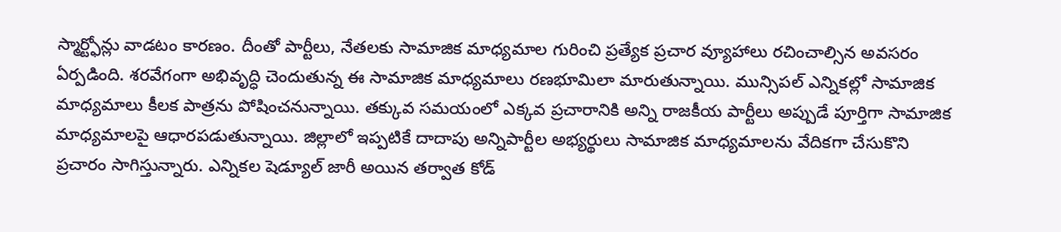స్మార్ట్ఫోన్లు వాడటం కారణం. దీంతో పార్టీలు, నేతలకు సామాజిక మాధ్యమాల గురించి ప్రత్యేక ప్రచార వ్యూహాలు రచించాల్సిన అవసరం ఏర్పడింది. శరవేగంగా అభివృద్ధి చెందుతున్న ఈ సామాజిక మాధ్యమాలు రణభూమిలా మారుతున్నాయి. మున్సిపల్ ఎన్నికల్లో సామాజిక మాధ్యమాలు కీలక పాత్రను పోషించనున్నాయి. తక్కువ సమయంలో ఎక్కవ ప్రచారానికి అన్ని రాజకీయ పార్టీలు అప్పుడే పూర్తిగా సామాజిక మాధ్యమాలపై ఆధారపడుతున్నాయి. జిల్లాలో ఇప్పటికే దాదాపు అన్నిపార్టీల అభ్యర్థులు సామాజిక మాధ్యమాలను వేదికగా చేసుకొని ప్రచారం సాగిస్తున్నారు. ఎన్నికల షెడ్యూల్ జారీ అయిన తర్వాత కోడ్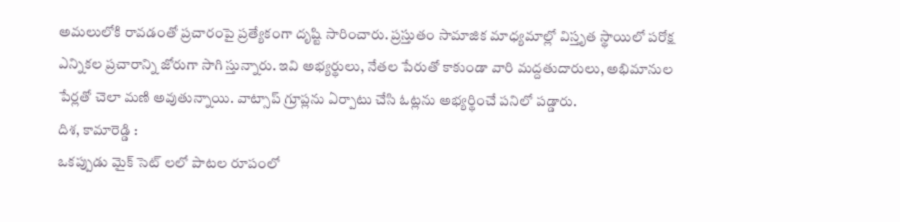అమలులోకి రావడంతో ప్రచారంపై ప్రత్యేకంగా దృష్టి సారించారు. ప్రస్తుతం సామాజిక మాధ్యమాల్లో విస్తృత స్థాయిలో పరోక్ష ఎన్నికల ప్రచారాన్ని జోరుగా సాగి స్తున్నారు. ఇవి అభ్యర్థులు, నేతల పేరుతో కాకుండా వారి మద్దతుదారులు, అభిమానుల పేర్లతో చెలా మణి అవుతున్నాయి. వాట్సాప్ గ్రూప్లను ఏర్పాటు చేసి ఓట్లను అభ్యర్థించే పనిలో పడ్డారు.
దిశ, కామారెడ్డి :
ఒకప్పుడు మైక్ సెట్ లలో పాటల రూపంలో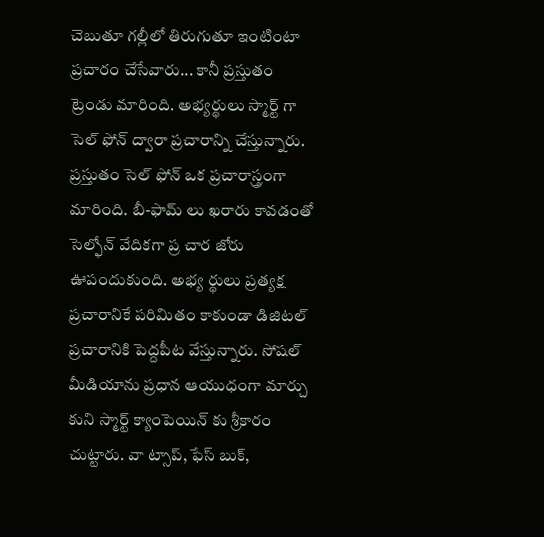చెబుతూ గల్లీలో తిరుగుతూ ఇంటింటా ప్రచారం చేసేవారు... కానీ ప్రస్తుతం ట్రెండు మారింది. అభ్యర్థులు స్మార్ట్ గా సెల్ ఫోన్ ద్వారా ప్రచారాన్ని చేస్తున్నారు. ప్రస్తుతం సెల్ ఫోన్ ఒక ప్రచారాస్త్రంగా మారింది. బీ-ఫామ్ లు ఖరారు కావడంతో సెల్ఫోన్ వేదికగా ప్ర చార జోరు ఊపందుకుంది. అభ్య ర్థులు ప్రత్యక్ష ప్రచారానికే పరిమితం కాకుండా డిజిటల్ ప్రచారానికి పెద్దపీట వేస్తున్నారు. సోషల్ మీడియాను ప్రధాన ఆయుధంగా మార్చు కుని స్మార్ట్ క్యాంపెయిన్ కు శ్రీకారం చుట్టారు. వా ట్సాప్, ఫేస్ బుక్,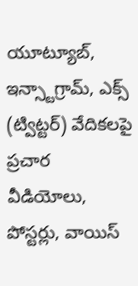యూట్యూబ్, ఇన్స్టాగ్రామ్, ఎక్స్ (ట్విట్టర్) వేదికలపై ప్రచార వీడియోలు, పోస్టర్లు, వాయిస్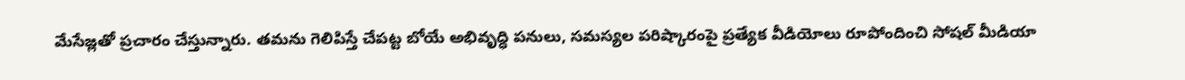మేసేజ్లతో ప్రచారం చేస్తున్నారు. తమను గెలిపిస్తే చేపట్ట బోయే అభివృద్ధి పనులు, సమస్యల పరిష్కారంపై ప్రత్యేక వీడియోలు రూపోందించి సోషల్ మీడియా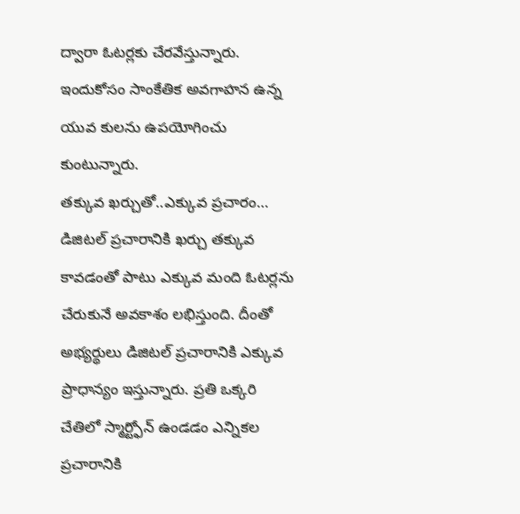ద్వారా ఓటర్లకు చేరవేస్తున్నారు. ఇందుకోసం సాంకేతిక అవగాహన ఉన్న యువ కులను ఉపయోగించు కుంటున్నారు.
తక్కువ ఖర్చుతో..ఎక్కువ ప్రచారం...
డిజిటల్ ప్రచారానికి ఖర్చు తక్కువ కావడంతో పాటు ఎక్కువ మంది ఓటర్లను చేరుకునే అవకాశం లభిస్తుంది. దీంతో అభ్యర్థులు డిజిటల్ ప్రచారానికి ఎక్కువ ప్రాధాన్యం ఇస్తున్నారు. ప్రతి ఒక్కరి చేతిలో స్మార్ట్ఫోన్ ఉండడం ఎన్నికల ప్రచారానికి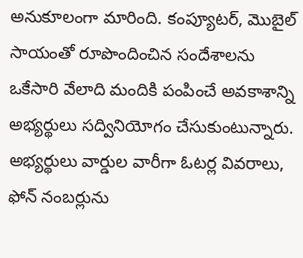అనుకూలంగా మారింది. కంప్యూటర్, మొబైల్ సాయంతో రూపొందించిన సందేశాలను ఒకేసారి వేలాది మందికి పంపించే అవకాశాన్ని అభ్యర్థులు సద్వినియోగం చేసుకుంటున్నారు. అభ్యర్థులు వార్డుల వారీగా ఓటర్ల వివరాలు, ఫోన్ నంబర్లును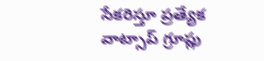సేకరిస్తూ ప్రత్యేక వాట్సాప్ గ్రూప్లు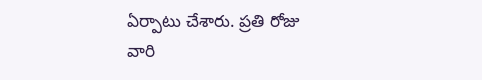ఏర్పాటు చేశారు. ప్రతి రోజు వారి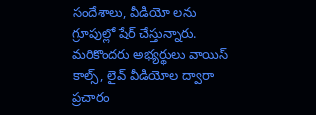సందేశాలు, వీడియో లను గ్రూపుల్లో షేర్ చేస్తున్నారు. మరికొందరు అభ్యర్థులు వాయిస్ కాల్స్, లైవ్ వీడియోల ద్వారా ప్రచారం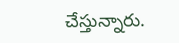చేస్తున్నారు.